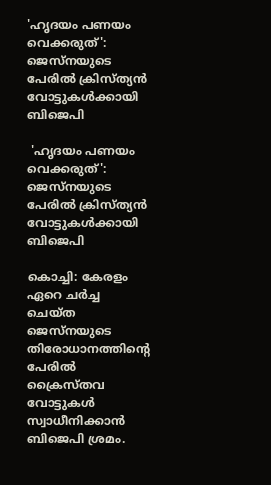'ഹൃദയം പണയം വെക്കരുത്': ജെസ്‌നയുടെ പേരില്‍ ക്രിസ്ത്യന്‍ വോട്ടുകള്‍ക്കായി ബിജെപി

 'ഹൃദയം പണയം വെക്കരുത്': ജെസ്‌നയുടെ പേരില്‍ ക്രിസ്ത്യന്‍ വോട്ടുകള്‍ക്കായി ബിജെപി

കൊച്ചി: കേരളം ഏറെ ചര്‍ച്ച ചെയ്ത ജെസ്‌നയുടെ തിരോധാനത്തിന്റെ പേരില്‍ ക്രൈസ്തവ വോട്ടുകള്‍ സ്വാധീനിക്കാന്‍ ബിജെപി ശ്രമം.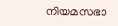നിയമസഭാ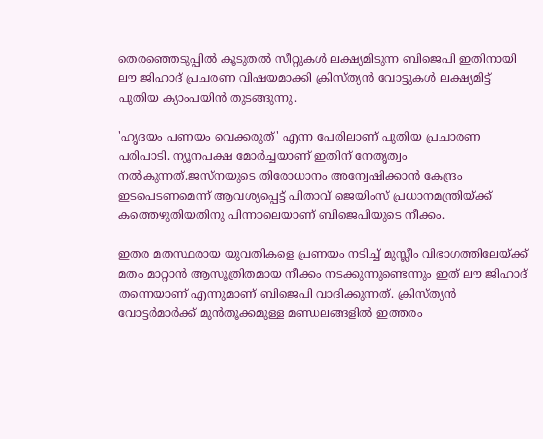തെരഞ്ഞെടുപ്പില്‍ കൂടുതല്‍ സീറ്റുകള്‍ ലക്ഷ്യമിടുന്ന ബിജെപി ഇതിനായി ലൗ ജിഹാദ് പ്രചരണ വിഷയമാക്കി ക്രിസ്ത്യന്‍ വോട്ടുകള്‍ ലക്ഷ്യമിട്ട് പുതിയ ക്യാംപയിന്‍ തുടങ്ങുന്നു.

'ഹൃദയം പണയം വെക്കരുത്' എന്ന പേരിലാണ് പുതിയ പ്രചാരണ പരിപാടി. ന്യൂനപക്ഷ മോര്‍ച്ചയാണ് ഇതിന് നേതൃത്വം നല്‍കുന്നത്.ജസ്‌നയുടെ തിരോധാനം അന്വേഷിക്കാന്‍ കേന്ദ്രം ഇടപെടണമെന്ന് ആവശ്യപ്പെട്ട് പിതാവ് ജെയിംസ് പ്രധാനമന്ത്രിയ്ക്ക് കത്തെഴുതിയതിനു പിന്നാലെയാണ് ബിജെപിയുടെ നീക്കം.

ഇതര മതസ്ഥരായ യുവതികളെ പ്രണയം നടിച്ച് മുസ്ലീം വിഭാഗത്തിലേയ്ക്ക് മതം മാറ്റാന്‍ ആസൂത്രിതമായ നീക്കം നടക്കുന്നുണ്ടെന്നും ഇത് ലൗ ജിഹാദ് തന്നെയാണ് എന്നുമാണ് ബിജെപി വാദിക്കുന്നത്. ക്രിസ്ത്യന്‍ വോട്ടര്‍മാര്‍ക്ക് മുന്‍തൂക്കമുള്ള മണ്ഡലങ്ങളില്‍ ഇത്തരം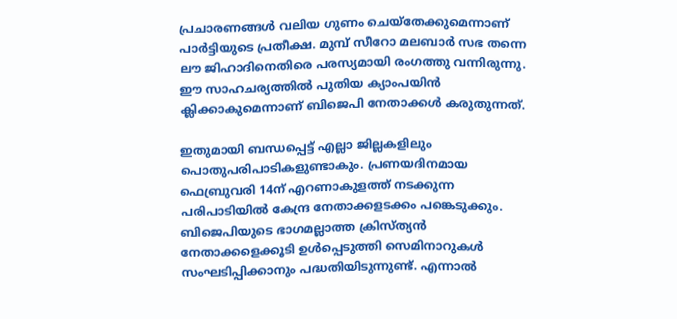പ്രചാരണങ്ങള്‍ വലിയ ഗുണം ചെയ്‌തേക്കുമെന്നാണ് പാര്‍ട്ടിയുടെ പ്രതീക്ഷ. മുമ്പ് സീറോ മലബാര്‍ സഭ തന്നെ ലൗ ജിഹാദിനെതിരെ പരസ്യമായി രംഗത്തു വന്നിരുന്നു. ഈ സാഹചര്യത്തില്‍ പുതിയ ക്യാംപയിന്‍ ക്ലിക്കാകുമെന്നാണ് ബിജെപി നേതാക്കള്‍ കരുതുന്നത്.

ഇതുമായി ബന്ധപ്പെട്ട് എല്ലാ ജില്ലകളിലും പൊതുപരിപാടികളുണ്ടാകും. പ്രണയദിനമായ ഫെബ്രുവരി 14ന് എറണാകുളത്ത് നടക്കുന്ന പരിപാടിയില്‍ കേന്ദ്ര നേതാക്കളടക്കം പങ്കെടുക്കും. ബിജെപിയുടെ ഭാഗമല്ലാത്ത ക്രിസ്ത്യന്‍ നേതാക്കളെക്കൂടി ഉള്‍പ്പെടുത്തി സെമിനാറുകള്‍ സംഘടിപ്പിക്കാനും പദ്ധതിയിടുന്നുണ്ട്. എന്നാല്‍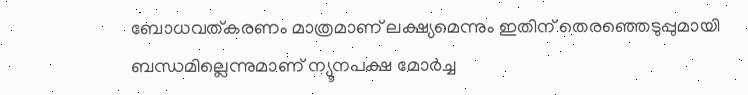ബോധവത്കരണം മാത്രമാണ് ലക്ഷ്യമെന്നും ഇതിന് തെരഞ്ഞെടുപ്പുമായി ബന്ധമില്ലെന്നുമാണ് ന്യൂനപക്ഷ മോര്‍ച്ച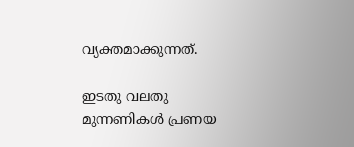വ്യക്തമാക്കുന്നത്.

ഇടതു വലതു മുന്നണികള്‍ പ്രണയ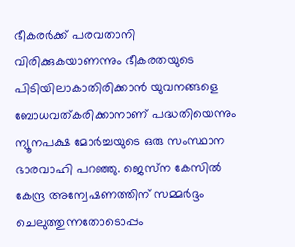ഭീകരര്‍ക്ക് പരവതാനി വിരിക്കുകയാണന്നും ഭീകരതയുടെ പിടിയിലാകാതിരിക്കാന്‍ യുവനങ്ങളെ ബോധവത്കരിക്കാനാണ് പദ്ധതിയെന്നും ന്യൂനപക്ഷ മോര്‍ച്ചയുടെ ഒരു സംസ്ഥാന ഭാരവാഹി പറഞ്ഞു. ജെസ്‌ന കേസില്‍ കേന്ദ്ര അന്വേഷണത്തിന് സമ്മര്‍ദ്ദം ചെലുത്തുന്നതോടൊപ്പം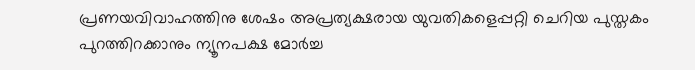പ്രണയവിവാഹത്തിനു ശേഷം അപ്രത്യക്ഷരായ യുവതികളെപ്പറ്റി ചെറിയ പുസ്തകം പുറത്തിറക്കാനും ന്യൂനപക്ഷ മോര്‍ച്ച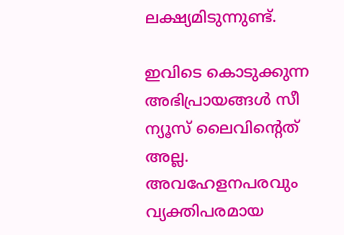ലക്ഷ്യമിടുന്നുണ്ട്.

ഇവിടെ കൊടുക്കുന്ന അഭിപ്രായങ്ങള്‍ സീ ന്യൂസ് ലൈവിന്റെത് അല്ല. അവഹേളനപരവും വ്യക്തിപരമായ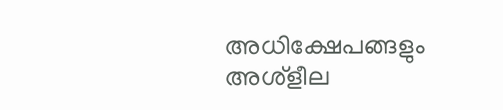അധിക്ഷേപങ്ങളും അശ്‌ളീല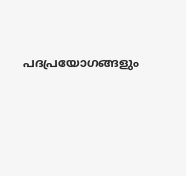പദപ്രയോഗങ്ങളും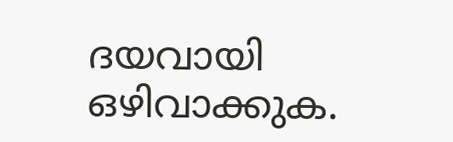ദയവായി ഒഴിവാക്കുക.